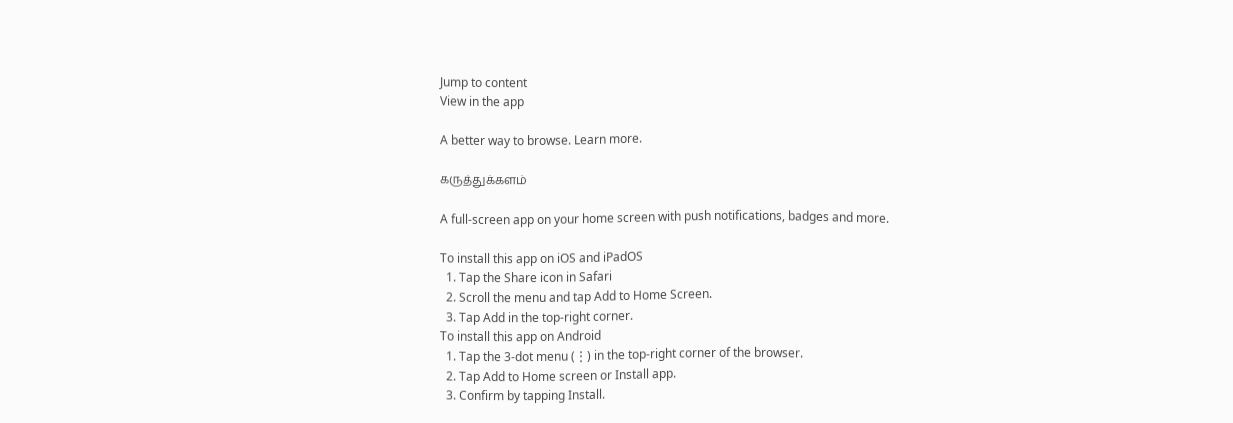Jump to content
View in the app

A better way to browse. Learn more.

கருத்துக்களம்

A full-screen app on your home screen with push notifications, badges and more.

To install this app on iOS and iPadOS
  1. Tap the Share icon in Safari
  2. Scroll the menu and tap Add to Home Screen.
  3. Tap Add in the top-right corner.
To install this app on Android
  1. Tap the 3-dot menu (⋮) in the top-right corner of the browser.
  2. Tap Add to Home screen or Install app.
  3. Confirm by tapping Install.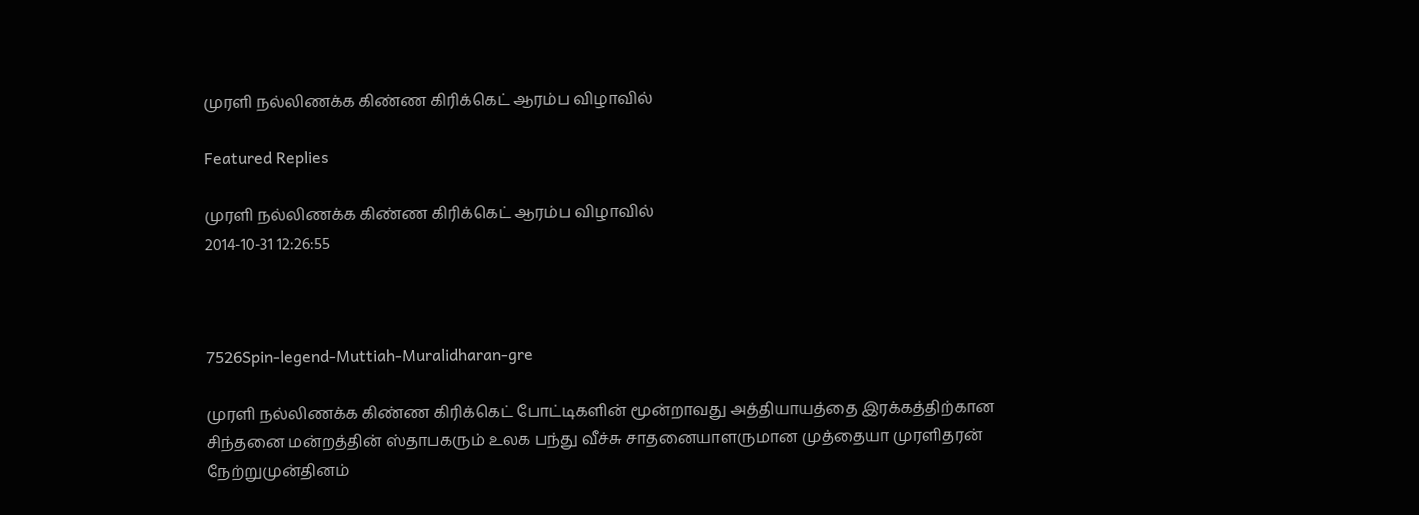முரளி நல்லிணக்க கிண்ண கிரிக்கெட் ஆரம்ப விழாவில்

Featured Replies

முரளி நல்லிணக்க கிண்ண கிரிக்கெட் ஆரம்ப விழாவில்
2014-10-31 12:26:55



7526Spin-legend-Muttiah-Muralidharan-gre

முரளி நல்லிணக்க கிண்ண கிரிக்கெட் போட்டிகளின் மூன்றாவது அத்தியாயத்தை இரக்கத்திற்கான சிந்தனை மன்றத்தின் ஸ்தாபகரும் உலக பந்து வீச்சு சாதனையாளருமான முத்தையா முரளிதரன் நேற்றுமுன்தினம்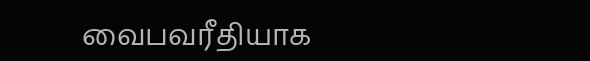வைபவரீதியாக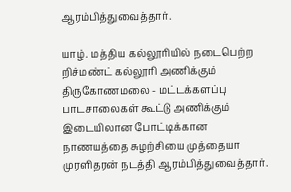ஆரம்பித்துவைத்தார்.

யாழ். மத்திய கல்லூரியில் நடைபெற்ற றிச்மண்ட் கல்லூரி அணிக்கும் திருகோணமலை - மட்டக்களப்பு பாடசாலைகள் கூட்டு அணிக்கும் இடையிலான போட்டிக்கான நாணயத்தை சுழற்சியை முத்தையா முரளிதரன் நடத்தி ஆரம்பித்துவைத்தார்.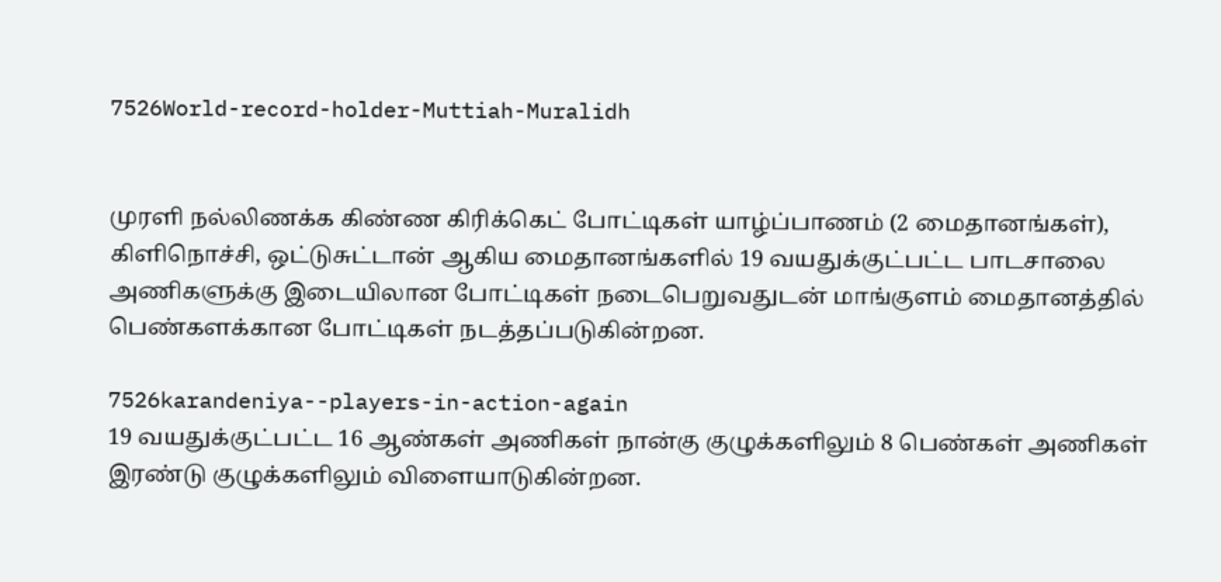7526World-record-holder-Muttiah-Muralidh


முரளி நல்லிணக்க கிண்ண கிரிக்கெட் போட்டிகள் யாழ்ப்பாணம் (2 மைதானங்கள்), கிளிநொச்சி, ஒட்டுசுட்டான் ஆகிய மைதானங்களில் 19 வயதுக்குட்பட்ட பாடசாலை அணிகளுக்கு இடையிலான போட்டிகள் நடைபெறுவதுடன் மாங்குளம் மைதானத்தில் பெண்களக்கான போட்டிகள் நடத்தப்படுகின்றன.

7526karandeniya--players-in-action-again
19 வயதுக்குட்பட்ட 16 ஆண்கள் அணிகள் நான்கு குழுக்களிலும் 8 பெண்கள் அணிகள் இரண்டு குழுக்களிலும் விளையாடுகின்றன.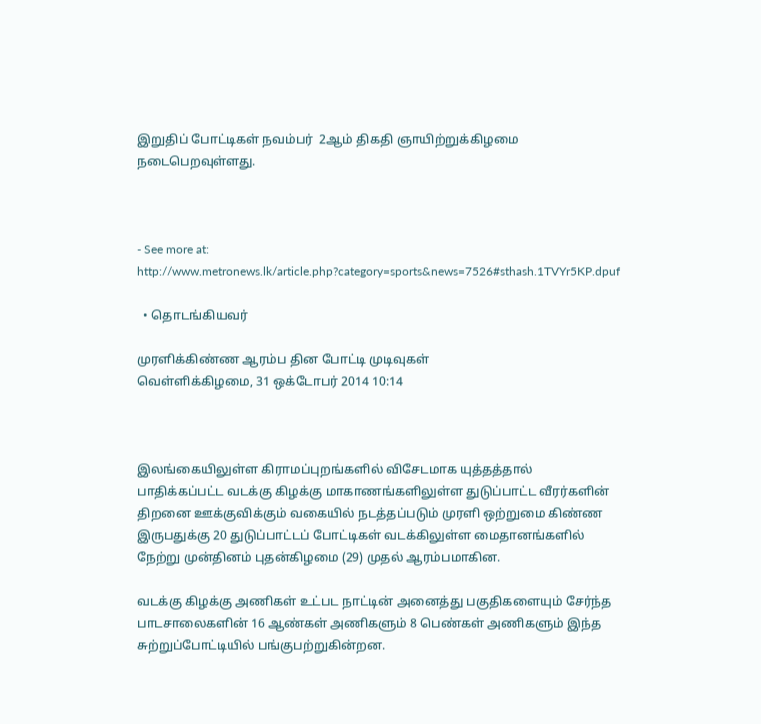இறுதிப் போட்டிகள் நவம்பர்  2ஆம் திகதி ஞாயிற்றுக்கிழமை நடைபெறவுள்ளது.



- See more at: http://www.metronews.lk/article.php?category=sports&news=7526#sthash.1TVYr5KP.dpuf

  • தொடங்கியவர்

முரளிக்கிண்ண ஆரம்ப தின போட்டி முடிவுகள்
வெள்ளிக்கிழமை, 31 ஒக்டோபர் 2014 10:14



இலங்கையிலுள்ள கிராமப்புறங்களில் விசேடமாக யுத்தத்தால் பாதிக்கப்பட்ட வடக்கு கிழக்கு மாகாணங்களிலுள்ள துடுப்பாட்ட வீரர்களின் திறனை ஊக்குவிக்கும் வகையில் நடத்தப்படும் முரளி ஒற்றுமை கிண்ண இருபதுக்கு 20 துடுப்பாட்டப் போட்டிகள் வடக்கிலுள்ள மைதானங்களில் நேற்று முன்தினம் புதன்கிழமை (29) முதல் ஆரம்பமாகின.

வடக்கு கிழக்கு அணிகள் உட்பட நாட்டின் அனைத்து பகுதிகளையும் சேர்ந்த பாடசாலைகளின் 16 ஆண்கள் அணிகளும் 8 பெண்கள் அணிகளும் இந்த சுற்றுப்போட்டியில் பங்குபற்றுகின்றன.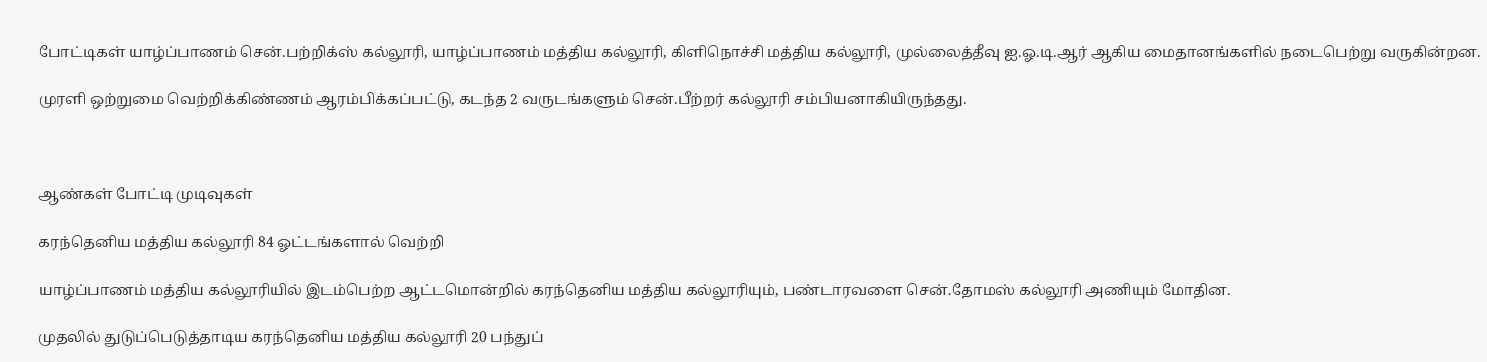போட்டிகள் யாழ்ப்பாணம் சென்.பற்றிக்ஸ் கல்லூரி, யாழ்ப்பாணம் மத்திய கல்லூரி, கிளிநொச்சி மத்திய கல்லூரி, முல்லைத்தீவு ஐ.ஓ.டி.ஆர் ஆகிய மைதானங்களில் நடைபெற்று வருகின்றன.

முரளி ஒற்றுமை வெற்றிக்கிண்ணம் ஆரம்பிக்கப்பட்டு, கடந்த 2 வருடங்களும் சென்.பீற்றர் கல்லூரி சம்பியனாகியிருந்தது.



ஆண்கள் போட்டி முடிவுகள்

கரந்தெனிய மத்திய கல்லூரி 84 ஓட்டங்களால் வெற்றி

யாழ்ப்பாணம் மத்திய கல்லூரியில் இடம்பெற்ற ஆட்டமொன்றில் கரந்தெனிய மத்திய கல்லூரியும், பண்டாரவளை சென்.தோமஸ் கல்லூரி அணியும் மோதின.

முதலில் துடுப்பெடுத்தாடிய கரந்தெனிய மத்திய கல்லூரி 20 பந்துப்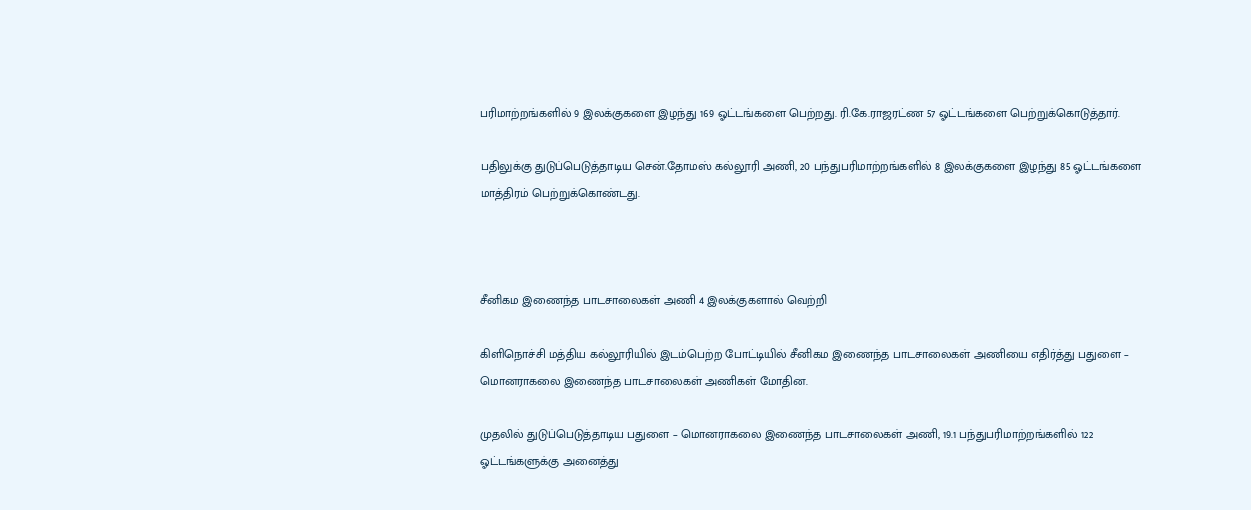பரிமாற்றங்களில் 9 இலக்குகளை இழந்து 169 ஓட்டங்களை பெற்றது. ரி.கே.ராஜரட்ண 57 ஓட்டங்களை பெற்றுக்கொடுத்தார்.

பதிலுக்கு துடுப்பெடுத்தாடிய சென்.தோமஸ் கல்லூரி அணி, 20 பந்துபரிமாற்றங்களில் 8 இலக்குகளை இழந்து 85 ஓட்டங்களை மாத்திரம் பெற்றுக்கொண்டது.



சீனிகம இணைந்த பாடசாலைகள் அணி 4 இலக்குகளால் வெற்றி

கிளிநொச்சி மத்திய கல்லூரியில் இடம்பெற்ற போட்டியில் சீனிகம இணைந்த பாடசாலைகள் அணியை எதிர்த்து பதுளை – மொனராகலை இணைந்த பாடசாலைகள் அணிகள் மோதின.

முதலில் துடுப்பெடுத்தாடிய பதுளை – மொனராகலை இணைந்த பாடசாலைகள் அணி, 19.1 பந்துபரிமாற்றங்களில் 122 ஓட்டங்களுக்கு அனைத்து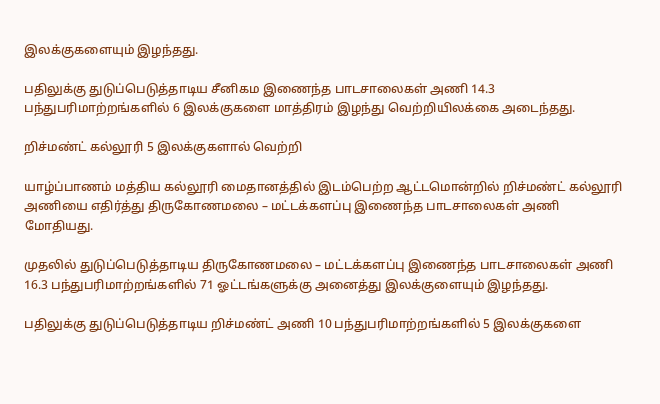இலக்குகளையும் இழந்தது.

பதிலுக்கு துடுப்பெடுத்தாடிய சீனிகம இணைந்த பாடசாலைகள் அணி 14.3 பந்துபரிமாற்றங்களில் 6 இலக்குகளை மாத்திரம் இழந்து வெற்றியிலக்கை அடைந்தது.

றிச்மண்ட் கல்லூரி 5 இலக்குகளால் வெற்றி

யாழ்ப்பாணம் மத்திய கல்லூரி மைதானத்தில் இடம்பெற்ற ஆட்டமொன்றில் றிச்மண்ட் கல்லூரி அணியை எதிர்த்து திருகோணமலை – மட்டக்களப்பு இணைந்த பாடசாலைகள் அணி மோதியது.

முதலில் துடுப்பெடுத்தாடிய திருகோணமலை – மட்டக்களப்பு இணைந்த பாடசாலைகள் அணி 16.3 பந்துபரிமாற்றங்களில் 71 ஓட்டங்களுக்கு அனைத்து இலக்குளையும் இழந்தது.

பதிலுக்கு துடுப்பெடுத்தாடிய றிச்மண்ட் அணி 10 பந்துபரிமாற்றங்களில் 5 இலக்குகளை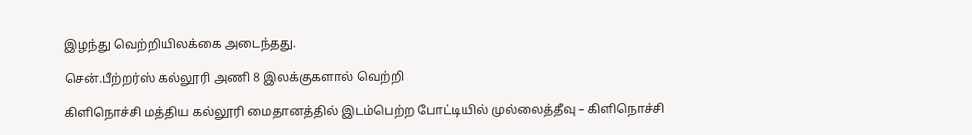இழந்து வெற்றியிலக்கை அடைந்தது.

சென்.பீற்றர்ஸ் கல்லூரி அணி 8 இலக்குகளால் வெற்றி

கிளிநொச்சி மத்திய கல்லூரி மைதானத்தில் இடம்பெற்ற போட்டியில் முல்லைத்தீவு – கிளிநொச்சி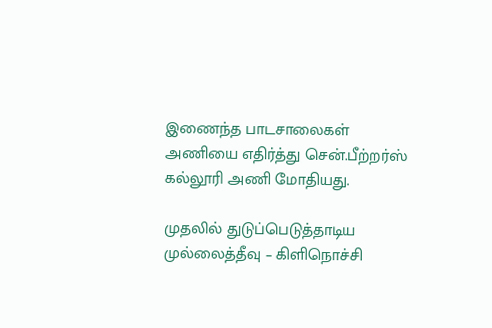இணைந்த பாடசாலைகள் அணியை எதிர்த்து சென்.பீற்றர்ஸ் கல்லூரி அணி மோதியது.

முதலில் துடுப்பெடுத்தாடிய முல்லைத்தீவு – கிளிநொச்சி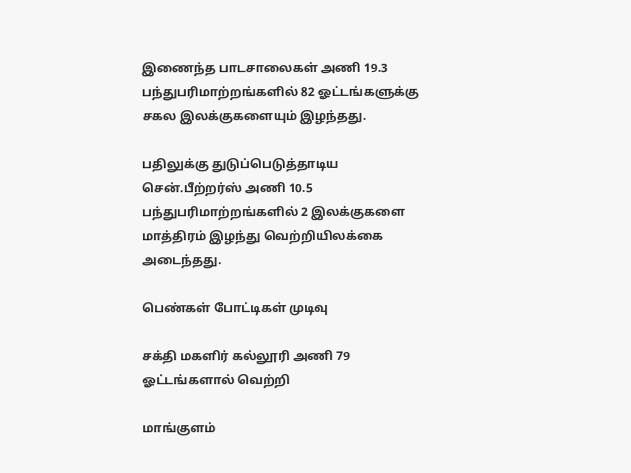இணைந்த பாடசாலைகள் அணி 19.3 பந்துபரிமாற்றங்களில் 82 ஓட்டங்களுக்கு சகல இலக்குகளையும் இழந்தது.

பதிலுக்கு துடுப்பெடுத்தாடிய சென்.பீற்றர்ஸ் அணி 10.5 பந்துபரிமாற்றங்களில் 2 இலக்குகளை மாத்திரம் இழந்து வெற்றியிலக்கை அடைந்தது.

பெண்கள் போட்டிகள் முடிவு

சக்தி மகளிர் கல்லூரி அணி 79 ஓட்டங்களால் வெற்றி

மாங்குளம்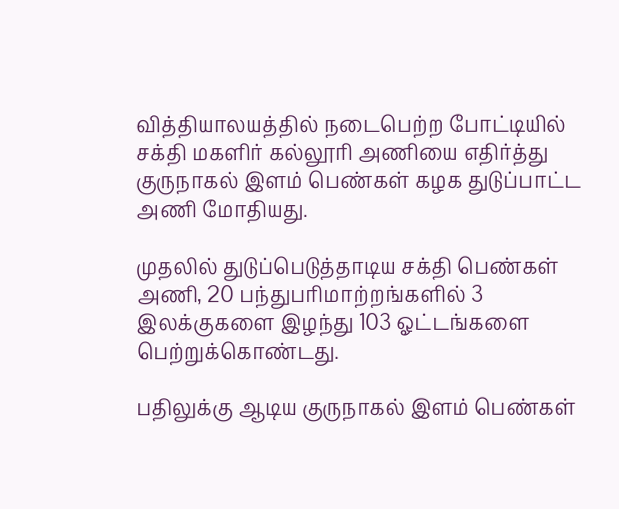வித்தியாலயத்தில் நடைபெற்ற போட்டியில் சக்தி மகளிர் கல்லூரி அணியை எதிர்த்து குருநாகல் இளம் பெண்கள் கழக துடுப்பாட்ட அணி மோதியது.

முதலில் துடுப்பெடுத்தாடிய சக்தி பெண்கள் அணி, 20 பந்துபரிமாற்றங்களில் 3 இலக்குகளை இழந்து 103 ஓட்டங்களை பெற்றுக்கொண்டது.

பதிலுக்கு ஆடிய குருநாகல் இளம் பெண்கள்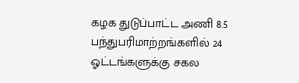கழக துடுப்பாட்ட அணி 8.5 பந்துபரிமாற்றங்களில் 24 ஓட்டங்களுக்கு சகல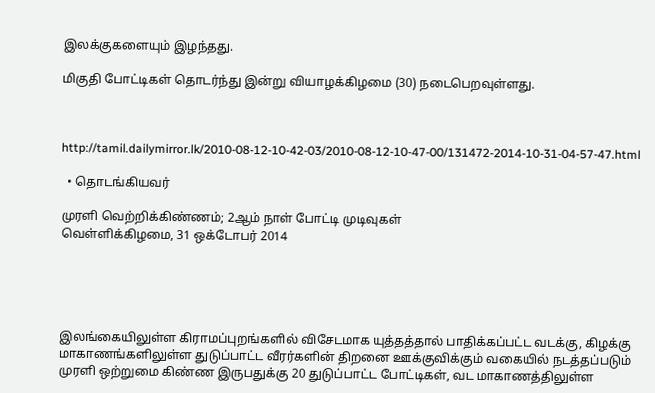இலக்குகளையும் இழந்தது.

மிகுதி போட்டிகள் தொடர்ந்து இன்று வியாழக்கிழமை (30) நடைபெறவுள்ளது.



http://tamil.dailymirror.lk/2010-08-12-10-42-03/2010-08-12-10-47-00/131472-2014-10-31-04-57-47.html

  • தொடங்கியவர்

முரளி வெற்றிக்கிண்ணம்; 2ஆம் நாள் போட்டி முடிவுகள்
வெள்ளிக்கிழமை, 31 ஒக்டோபர் 2014





இலங்கையிலுள்ள கிராமப்புறங்களில் விசேடமாக யுத்தத்தால் பாதிக்கப்பட்ட வடக்கு, கிழக்கு மாகாணங்களிலுள்ள துடுப்பாட்ட வீரர்களின் திறனை ஊக்குவிக்கும் வகையில் நடத்தப்படும் முரளி ஒற்றுமை கிண்ண இருபதுக்கு 20 துடுப்பாட்ட போட்டிகள், வட மாகாணத்திலுள்ள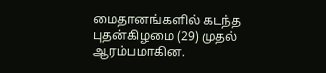மைதானங்களில் கடந்த புதன்கிழமை (29) முதல் ஆரம்பமாகின.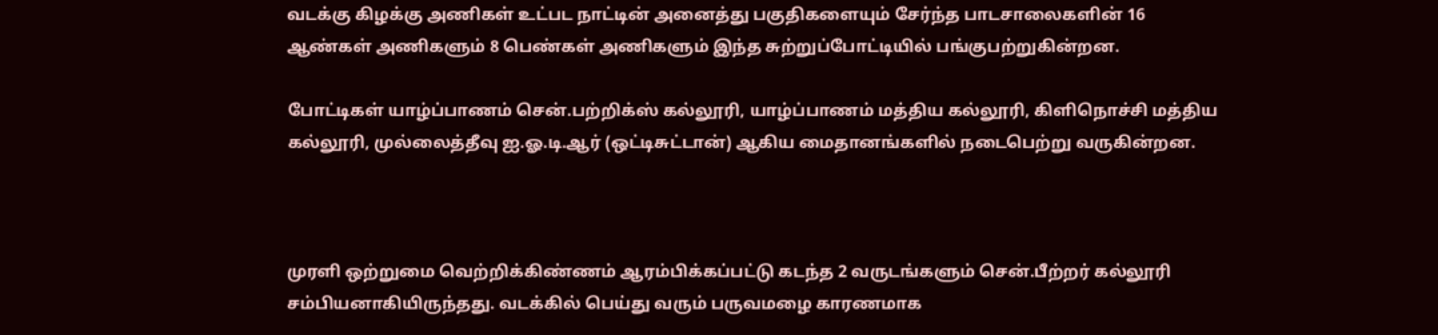வடக்கு கிழக்கு அணிகள் உட்பட நாட்டின் அனைத்து பகுதிகளையும் சேர்ந்த பாடசாலைகளின் 16 ஆண்கள் அணிகளும் 8 பெண்கள் அணிகளும் இந்த சுற்றுப்போட்டியில் பங்குபற்றுகின்றன.

போட்டிகள் யாழ்ப்பாணம் சென்.பற்றிக்ஸ் கல்லூரி, யாழ்ப்பாணம் மத்திய கல்லூரி, கிளிநொச்சி மத்திய கல்லூரி, முல்லைத்தீவு ஐ.ஓ.டி.ஆர் (ஒட்டிசுட்டான்) ஆகிய மைதானங்களில் நடைபெற்று வருகின்றன.



முரளி ஒற்றுமை வெற்றிக்கிண்ணம் ஆரம்பிக்கப்பட்டு கடந்த 2 வருடங்களும் சென்.பீற்றர் கல்லூரி சம்பியனாகியிருந்தது. வடக்கில் பெய்து வரும் பருவமழை காரணமாக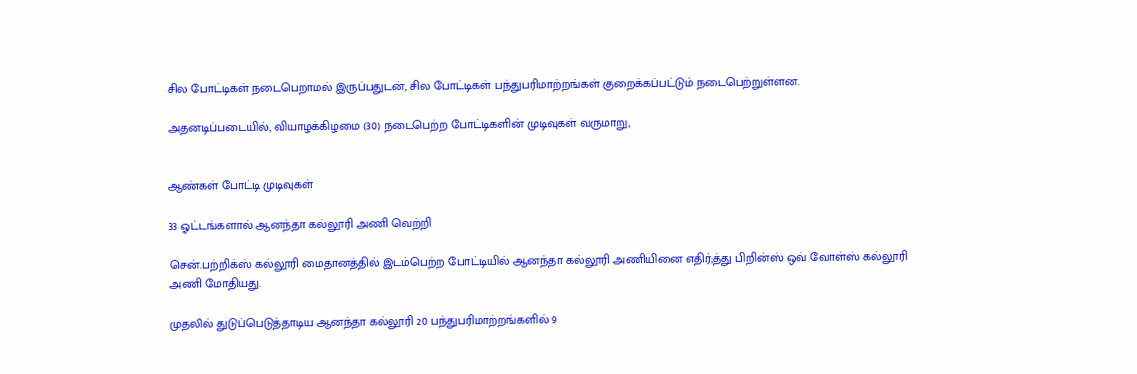சில போட்டிகள் நடைபெறாமல் இருப்பதுடன், சில போட்டிகள் பந்துபரிமாற்றங்கள் குறைக்கப்பட்டும் நடைபெற்றுள்ளன.

அதனடிப்படையில், வியாழக்கிழமை (30) நடைபெற்ற போட்டிகளின் முடிவுகள் வருமாறு,


ஆண்கள் போட்டி முடிவுகள்

33 ஓட்டங்களால் ஆனந்தா கல்லூரி அணி வெற்றி

சென்.பற்றிக்ஸ் கல்லூரி மைதானத்தில் இடம்பெற்ற போட்டியில் ஆனந்தா கல்லூரி அணியினை எதிர்;த்து பிறின்ஸ் ஒவ் வோள்ஸ் கல்லூரி அணி மோதியது.

முதலில் துடுப்பெடுத்தாடிய ஆனந்தா கல்லூரி 20 பந்துபரிமாற்றங்களில் 9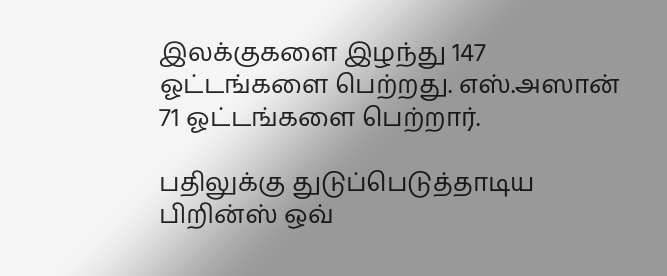இலக்குகளை இழந்து 147 ஓட்டங்களை பெற்றது. எஸ்.அஸான் 71 ஓட்டங்களை பெற்றார்.

பதிலுக்கு துடுப்பெடுத்தாடிய பிறின்ஸ் ஒவ்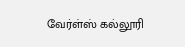வேர்ள்ஸ் கல்லூரி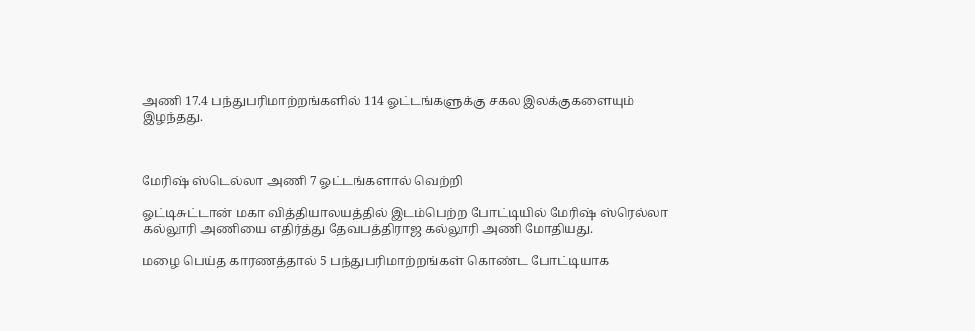அணி 17.4 பந்துபரிமாற்றங்களில் 114 ஓட்டங்களுக்கு சகல இலக்குகளையும் இழந்தது.



மேரிஷ் ஸ்டெல்லா அணி 7 ஓட்டங்களால் வெற்றி

ஓட்டிசுட்டான் மகா வித்தியாலயத்தில் இடம்பெற்ற போட்டியில் மேரிஷ் ஸ்ரெல்லா கல்லூரி அணியை எதிர்த்து தேவபத்திராஜ கல்லூரி அணி மோதியது.

மழை பெய்த காரணத்தால் 5 பந்துபரிமாற்றங்கள் கொண்ட போட்டியாக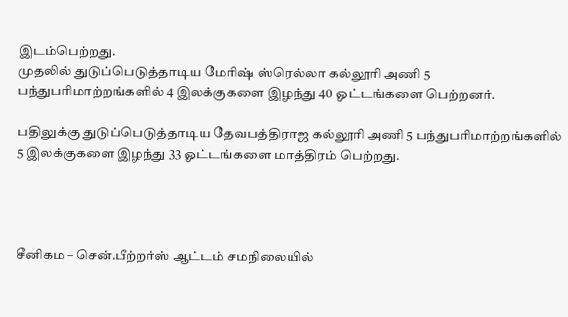இடம்பெற்றது.
முதலில் துடுப்பெடுத்தாடிய மேரிஷ் ஸ்ரெல்லா கல்லூரி அணி 5 பந்துபரிமாற்றங்களில் 4 இலக்குகளை இழந்து 40 ஓட்டங்களை பெற்றனர்.

பதிலுக்கு துடுப்பெடுத்தாடிய தேவபத்திராஜ கல்லூரி அணி 5 பந்துபரிமாற்றங்களில் 5 இலக்குகளை இழந்து 33 ஓட்டங்களை மாத்திரம் பெற்றது.




சீனிகம – சென்.பீற்றர்ஸ் ஆட்டம் சமநிலையில்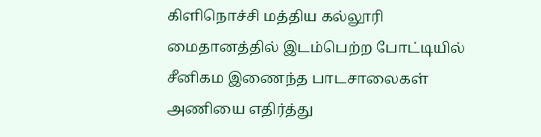கிளிநொச்சி மத்திய கல்லூரி மைதானத்தில் இடம்பெற்ற போட்டியில் சீனிகம இணைந்த பாடசாலைகள் அணியை எதிர்த்து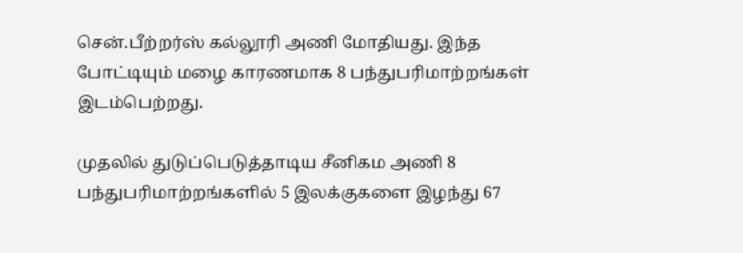சென்.பீற்றர்ஸ் கல்லூரி அணி மோதியது. இந்த போட்டியும் மழை காரணமாக 8 பந்துபரிமாற்றங்கள் இடம்பெற்றது.

முதலில் துடுப்பெடுத்தாடிய சீனிகம அணி 8 பந்துபரிமாற்றங்களில் 5 இலக்குகளை இழந்து 67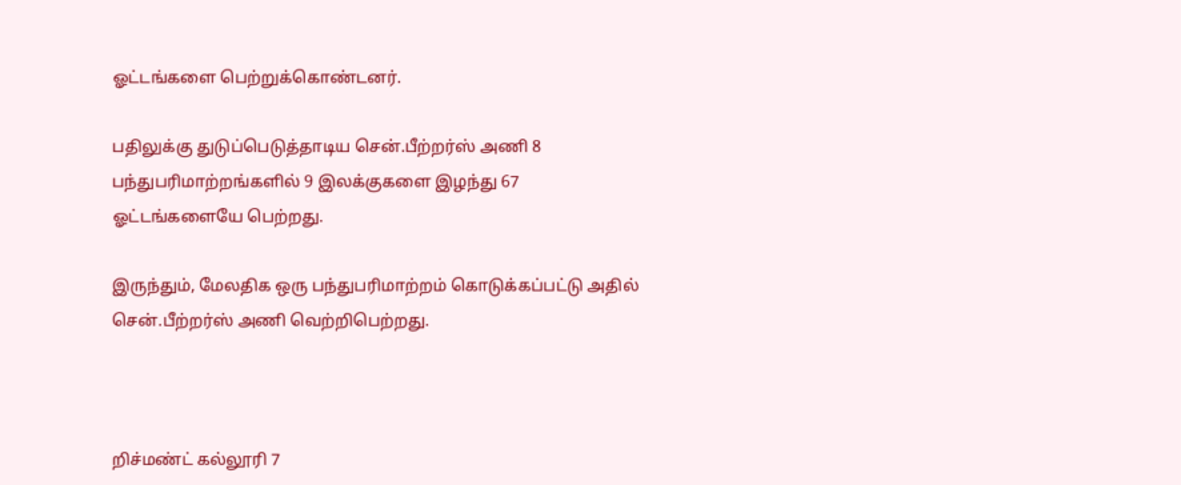ஓட்டங்களை பெற்றுக்கொண்டனர்.

பதிலுக்கு துடுப்பெடுத்தாடிய சென்.பீற்றர்ஸ் அணி 8 பந்துபரிமாற்றங்களில் 9 இலக்குகளை இழந்து 67 ஓட்டங்களையே பெற்றது.

இருந்தும், மேலதிக ஒரு பந்துபரிமாற்றம் கொடுக்கப்பட்டு அதில் சென்.பீற்றர்ஸ் அணி வெற்றிபெற்றது.



றிச்மண்ட் கல்லூரி 7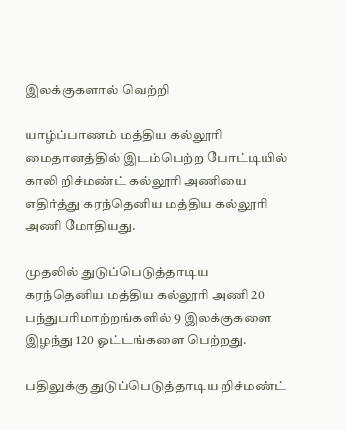இலக்குகளால் வெற்றி

யாழ்ப்பாணம் மத்திய கல்லூரி மைதானத்தில் இடம்பெற்ற போட்டியில் காலி றிச்மண்ட் கல்லூரி அணியை எதிர்த்து கரந்தெனிய மத்திய கல்லூரி அணி மோதியது.

முதலில் துடுப்பெடுத்தாடிய கரந்தெனிய மத்திய கல்லூரி அணி 20 பந்துபரிமாற்றங்களில் 9 இலக்குகளை இழந்து 120 ஓட்டங்களை பெற்றது.

பதிலுக்கு துடுப்பெடுத்தாடிய றிச்மண்ட்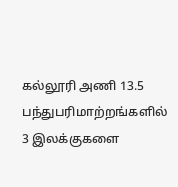கல்லூரி அணி 13.5 பந்துபரிமாற்றங்களில் 3 இலக்குகளை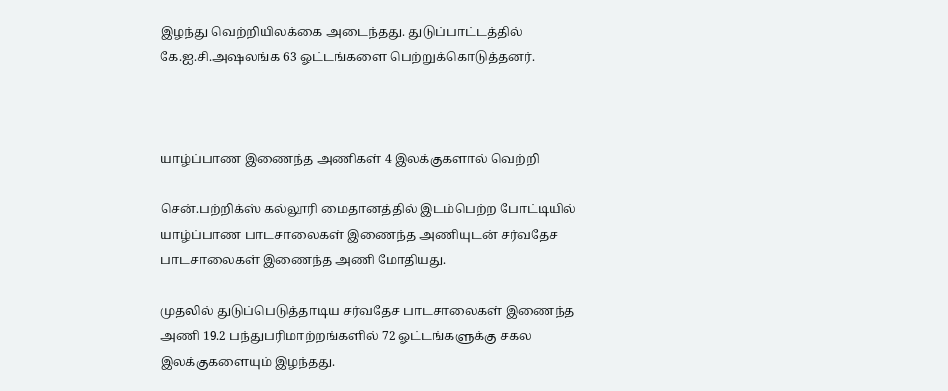இழந்து வெற்றியிலக்கை அடைந்தது. துடுப்பாட்டத்தில் கே.ஐ.சி.அஷலங்க 63 ஓட்டங்களை பெற்றுக்கொடுத்தனர்.



யாழ்ப்பாண இணைந்த அணிகள் 4 இலக்குகளால் வெற்றி

சென்.பற்றிக்ஸ் கல்லூரி மைதானத்தில் இடம்பெற்ற போட்டியில் யாழ்ப்பாண பாடசாலைகள் இணைந்த அணியுடன் சர்வதேச பாடசாலைகள் இணைந்த அணி மோதியது.

முதலில் துடுப்பெடுத்தாடிய சர்வதேச பாடசாலைகள் இணைந்த அணி 19.2 பந்துபரிமாற்றங்களில் 72 ஓட்டங்களுக்கு சகல இலக்குகளையும் இழந்தது.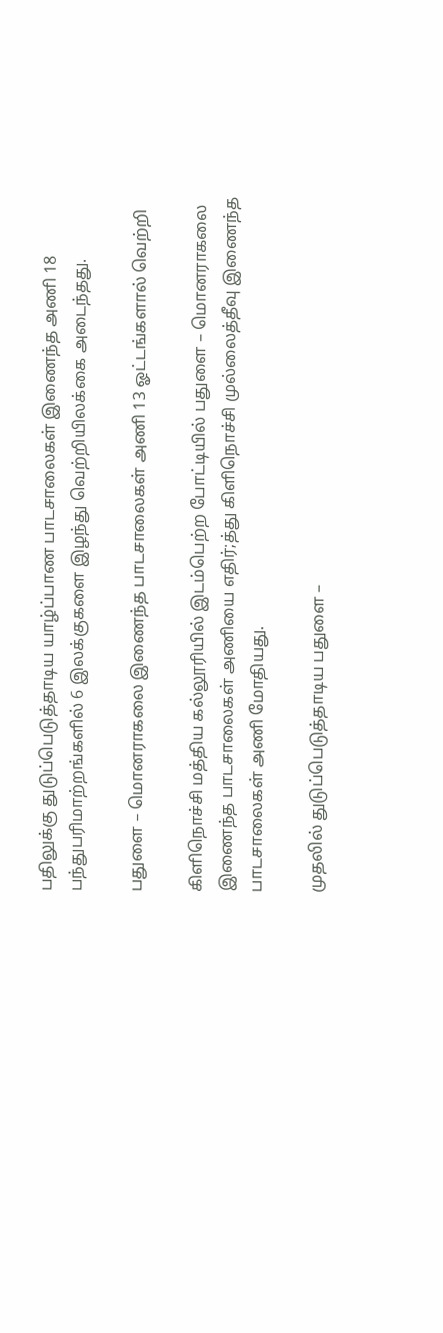பதிலுக்கு துடுப்பெடுத்தாடிய யாழ்ப்பாண பாடசாலைகள் இணைந்த அணி 18 பந்துபரிமாற்றங்களில் 6 இலக்குகளை இழந்து வெற்றியிலக்கை அடைந்தது.

பதுளை – மொனராகலை இணைந்த பாடசாலைகள் அணி 13 ஓட்டங்களால் வெற்றி

கிளிநொச்சி மத்திய கல்லூரியில் இடம்பெற்ற போட்டியில் பதுளை – மொனராகலை இணைந்த பாடசாலைகள் அணியை எதிர்;த்து கிளிநொச்சி முல்லைத்தீவு இணைந்த பாடசாலைகள் அணி மோதியது.

முதலில் துடுப்பெடுத்தாடிய பதுளை –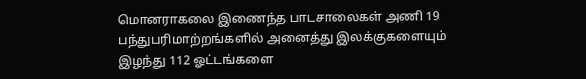மொனராகலை இணைந்த பாடசாலைகள் அணி 19 பந்துபரிமாற்றங்களில் அனைத்து இலக்குகளையும் இழந்து 112 ஓட்டங்களை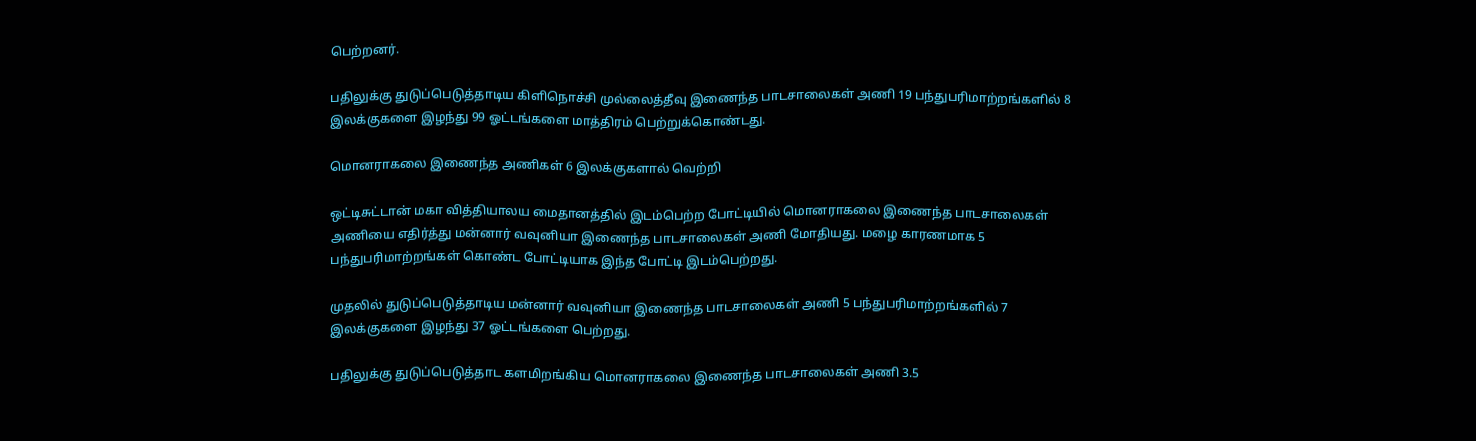பெற்றனர்.

பதிலுக்கு துடுப்பெடுத்தாடிய கிளிநொச்சி முல்லைத்தீவு இணைந்த பாடசாலைகள் அணி 19 பந்துபரிமாற்றங்களில் 8 இலக்குகளை இழந்து 99 ஓட்டங்களை மாத்திரம் பெற்றுக்கொண்டது.

மொனராகலை இணைந்த அணிகள் 6 இலக்குகளால் வெற்றி

ஒட்டிசுட்டான் மகா வித்தியாலய மைதானத்தில் இடம்பெற்ற போட்டியில் மொனராகலை இணைந்த பாடசாலைகள் அணியை எதிர்த்து மன்னார் வவுனியா இணைந்த பாடசாலைகள் அணி மோதியது. மழை காரணமாக 5 பந்துபரிமாற்றங்கள் கொண்ட போட்டியாக இந்த போட்டி இடம்பெற்றது.

முதலில் துடுப்பெடுத்தாடிய மன்னார் வவுனியா இணைந்த பாடசாலைகள் அணி 5 பந்துபரிமாற்றங்களில் 7 இலக்குகளை இழந்து 37 ஓட்டங்களை பெற்றது.

பதிலுக்கு துடுப்பெடுத்தாட களமிறங்கிய மொனராகலை இணைந்த பாடசாலைகள் அணி 3.5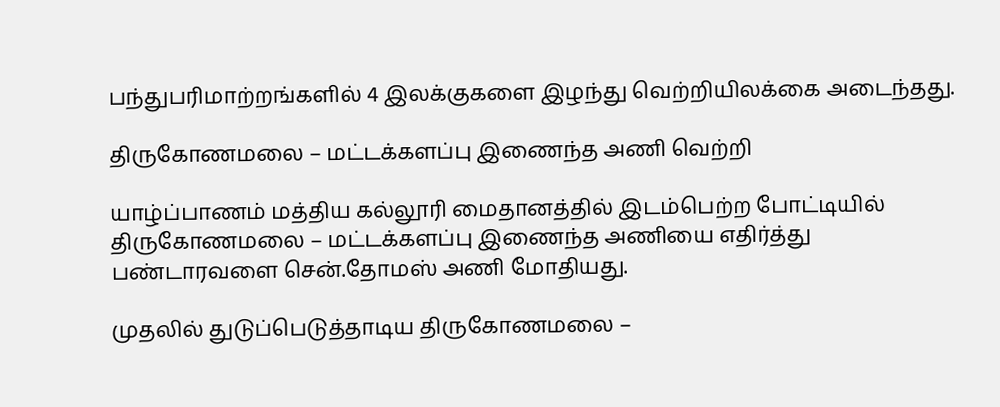பந்துபரிமாற்றங்களில் 4 இலக்குகளை இழந்து வெற்றியிலக்கை அடைந்தது.

திருகோணமலை – மட்டக்களப்பு இணைந்த அணி வெற்றி

யாழ்ப்பாணம் மத்திய கல்லூரி மைதானத்தில் இடம்பெற்ற போட்டியில் திருகோணமலை – மட்டக்களப்பு இணைந்த அணியை எதிர்த்து பண்டாரவளை சென்.தோமஸ் அணி மோதியது.

முதலில் துடுப்பெடுத்தாடிய திருகோணமலை –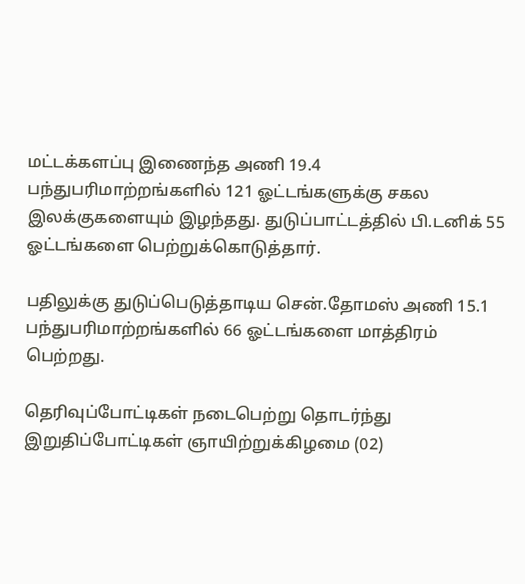மட்டக்களப்பு இணைந்த அணி 19.4 பந்துபரிமாற்றங்களில் 121 ஓட்டங்களுக்கு சகல இலக்குகளையும் இழந்தது. துடுப்பாட்டத்தில் பி.டனிக் 55 ஓட்டங்களை பெற்றுக்கொடுத்தார்.

பதிலுக்கு துடுப்பெடுத்தாடிய சென்.தோமஸ் அணி 15.1 பந்துபரிமாற்றங்களில் 66 ஓட்டங்களை மாத்திரம் பெற்றது.

தெரிவுப்போட்டிகள் நடைபெற்று தொடர்ந்து இறுதிப்போட்டிகள் ஞாயிற்றுக்கிழமை (02)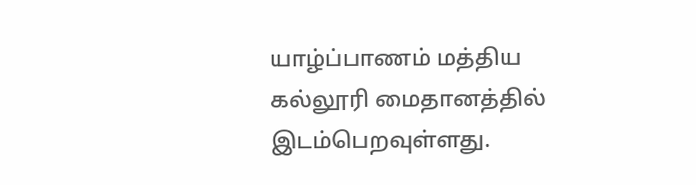யாழ்ப்பாணம் மத்திய கல்லூரி மைதானத்தில் இடம்பெறவுள்ளது.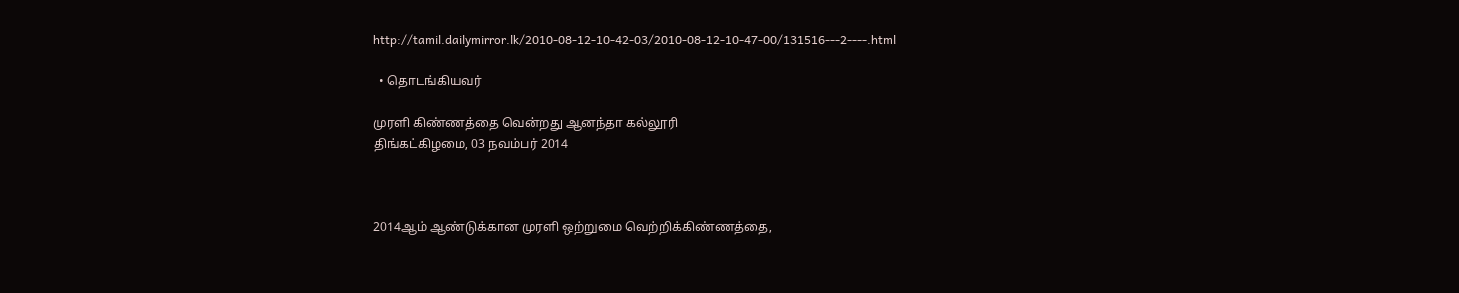http://tamil.dailymirror.lk/2010-08-12-10-42-03/2010-08-12-10-47-00/131516---2----.html

  • தொடங்கியவர்

முரளி கிண்ணத்தை வென்றது ஆனந்தா கல்லூரி
திங்கட்கிழமை, 03 நவம்பர் 2014



2014ஆம் ஆண்டுக்கான முரளி ஒற்றுமை வெற்றிக்கிண்ணத்தை,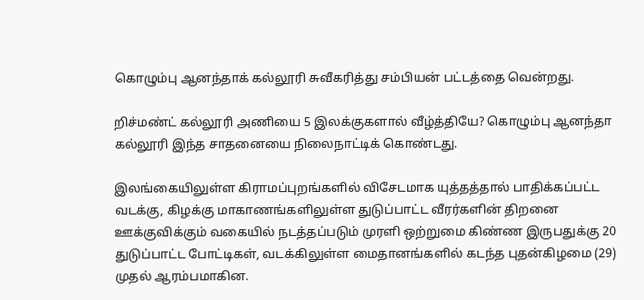கொழும்பு ஆனந்தாக் கல்லூரி சுவீகரித்து சம்பியன் பட்டத்தை வென்றது.

றிச்மண்ட் கல்லூரி அணியை 5 இலக்குகளால் வீழ்த்தியே? கொழும்பு ஆனந்தா கல்லூரி இந்த சாதனையை நிலைநாட்டிக் கொண்டது.

இலங்கையிலுள்ள கிராமப்புறங்களில் விசேடமாக யுத்தத்தால் பாதிக்கப்பட்ட வடக்கு, கிழக்கு மாகாணங்களிலுள்ள துடுப்பாட்ட வீரர்களின் திறனை ஊக்குவிக்கும் வகையில் நடத்தப்படும் முரளி ஒற்றுமை கிண்ண இருபதுக்கு 20 துடுப்பாட்ட போட்டிகள், வடக்கிலுள்ள மைதானங்களில் கடந்த புதன்கிழமை (29) முதல் ஆரம்பமாகின.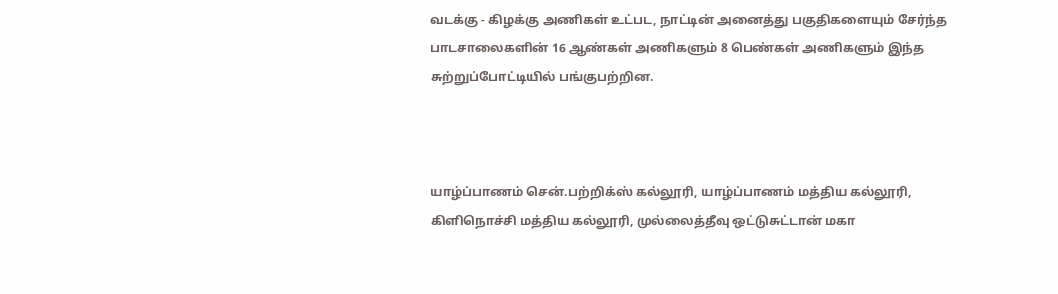வடக்கு - கிழக்கு அணிகள் உட்பட, நாட்டின் அனைத்து பகுதிகளையும் சேர்ந்த பாடசாலைகளின் 16 ஆண்கள் அணிகளும் 8 பெண்கள் அணிகளும் இந்த சுற்றுப்போட்டியில் பங்குபற்றின.



யாழ்ப்பாணம் சென்.பற்றிக்ஸ் கல்லூரி, யாழ்ப்பாணம் மத்திய கல்லூரி, கிளிநொச்சி மத்திய கல்லூரி, முல்லைத்தீவு ஒட்டுசுட்டான் மகா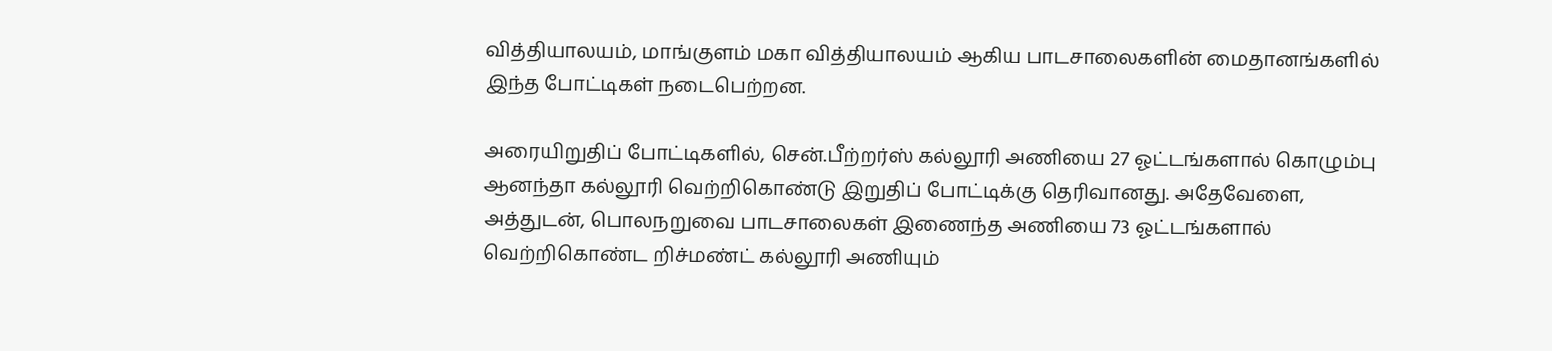வித்தியாலயம், மாங்குளம் மகா வித்தியாலயம் ஆகிய பாடசாலைகளின் மைதானங்களில் இந்த போட்டிகள் நடைபெற்றன.

அரையிறுதிப் போட்டிகளில், சென்.பீற்றர்ஸ் கல்லூரி அணியை 27 ஓட்டங்களால் கொழும்பு ஆனந்தா கல்லூரி வெற்றிகொண்டு இறுதிப் போட்டிக்கு தெரிவானது. அதேவேளை, அத்துடன், பொலநறுவை பாடசாலைகள் இணைந்த அணியை 73 ஓட்டங்களால் வெற்றிகொண்ட றிச்மண்ட் கல்லூரி அணியும்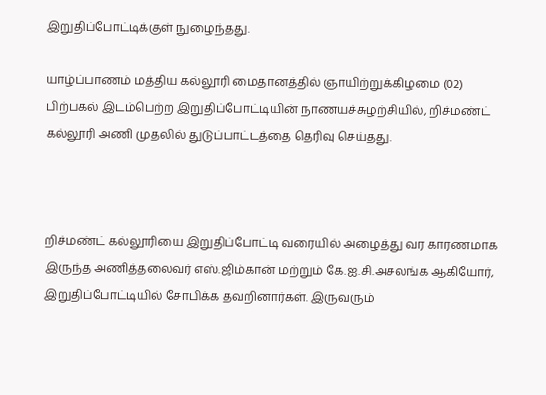இறுதிப்போட்டிக்குள் நுழைந்தது.

யாழ்ப்பாணம் மத்திய கல்லூரி மைதானத்தில் ஞாயிற்றுக்கிழமை (02) பிற்பகல் இடம்பெற்ற இறுதிப்போட்டியின் நாணயச்சுழற்சியில், றிச்மண்ட் கல்லூரி அணி முதலில் துடுப்பாட்டத்தை தெரிவு செய்தது.



றிச்மண்ட் கல்லூரியை இறுதிப்போட்டி வரையில் அழைத்து வர காரணமாக இருந்த அணித்தலைவர் எஸ்.ஜிம்கான் மற்றும் கே.ஐ.சி.அசலங்க ஆகியோர், இறுதிப்போட்டியில் சோபிக்க தவறினார்கள். இருவரும்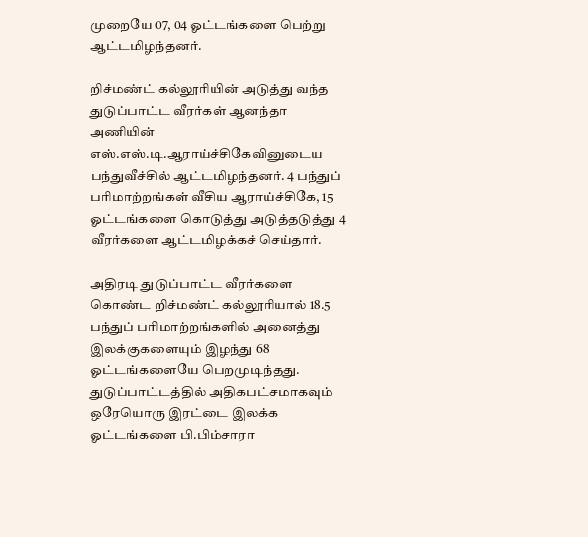முறையே 07, 04 ஓட்டங்களை பெற்று ஆட்டமிழந்தனர்.

றிச்மண்ட் கல்லூரியின் அடுத்து வந்த துடுப்பாட்ட வீரர்கள் ஆனந்தா அணியின் எஸ்.எஸ்.டி.ஆராய்ச்சிகேவினுடைய பந்துவீச்சில் ஆட்டமிழந்தனர். 4 பந்துப் பரிமாற்றங்கள் வீசிய ஆராய்ச்சிகே, 15 ஓட்டங்களை கொடுத்து அடுத்தடுத்து 4 வீரர்களை ஆட்டமிழக்கச் செய்தார்.

அதிரடி துடுப்பாட்ட வீரர்களை கொண்ட றிச்மண்ட் கல்லூரியால் 18.5 பந்துப் பரிமாற்றங்களில் அனைத்து இலக்குகளையும் இழந்து 68 ஓட்டங்களையே பெறமுடிந்தது. துடுப்பாட்டத்தில் அதிகபட்சமாகவும் ஒரேயொரு இரட்டை இலக்க ஓட்டங்களை பி.பிம்சாரா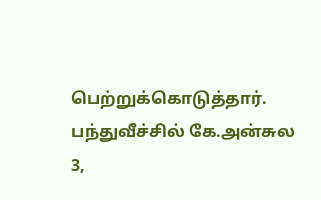பெற்றுக்கொடுத்தார். பந்துவீச்சில் கே.அன்சுல 3,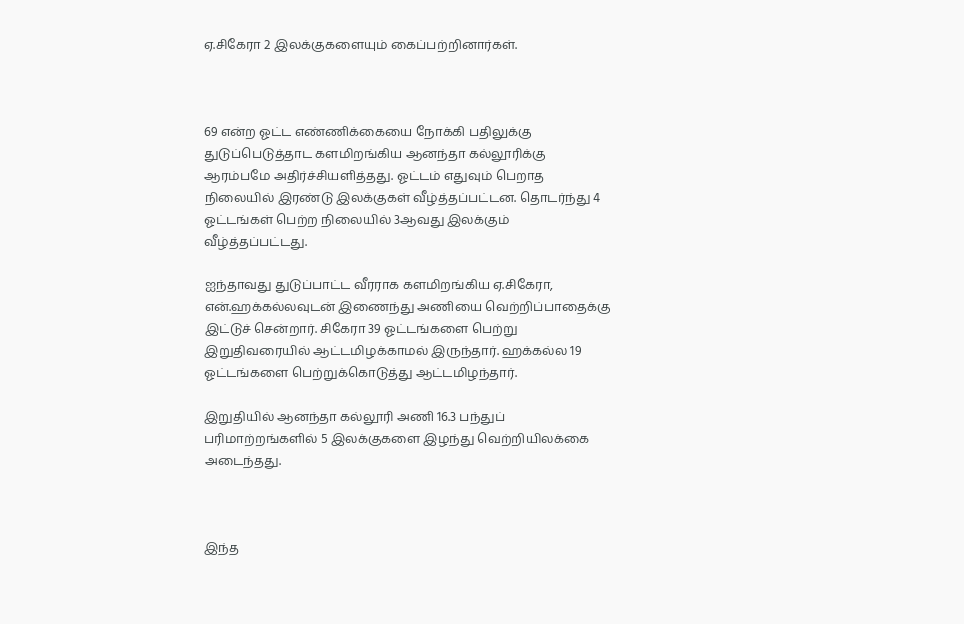ஏ.சிகேரா 2 இலக்குகளையும் கைப்பற்றினார்கள்.



69 என்ற ஓட்ட எண்ணிக்கையை நோக்கி பதிலுக்கு துடுப்பெடுத்தாட களமிறங்கிய ஆனந்தா கல்லூரிக்கு ஆரம்பமே அதிர்ச்சியளித்தது. ஓட்டம் எதுவும் பெறாத நிலையில் இரண்டு இலக்குகள் வீழ்த்தப்பட்டன. தொடர்ந்து 4 ஓட்டங்கள் பெற்ற நிலையில் 3ஆவது இலக்கும் வீழ்த்தப்பட்டது.

ஐந்தாவது துடுப்பாட்ட வீரராக களமிறங்கிய ஏ.சிகேரா, என்.ஹக்கல்லவுடன் இணைந்து அணியை வெற்றிப்பாதைக்கு இட்டுச் சென்றார். சிகேரா 39 ஓட்டங்களை பெற்று இறுதிவரையில் ஆட்டமிழக்காமல் இருந்தார். ஹக்கல்ல 19 ஓட்டங்களை பெற்றுக்கொடுத்து ஆட்டமிழந்தார்.

இறுதியில் ஆனந்தா கல்லூரி அணி 16.3 பந்துப் பரிமாற்றங்களில் 5 இலக்குகளை இழந்து வெற்றியிலக்கை அடைந்தது.



இந்த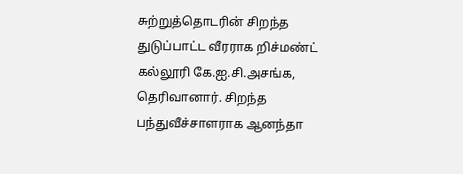சுற்றுத்தொடரின் சிறந்த துடுப்பாட்ட வீரராக றிச்மண்ட் கல்லூரி கே.ஐ.சி.அசங்க, தெரிவானார். சிறந்த பந்துவீச்சாளராக ஆனந்தா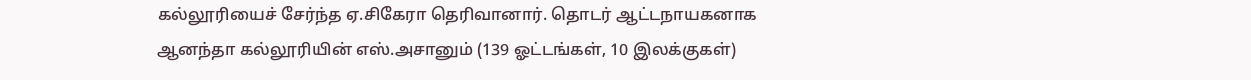கல்லூரியைச் சேர்ந்த ஏ.சிகேரா தெரிவானார். தொடர் ஆட்டநாயகனாக ஆனந்தா கல்லூரியின் எஸ்.அசானும் (139 ஓட்டங்கள், 10 இலக்குகள்)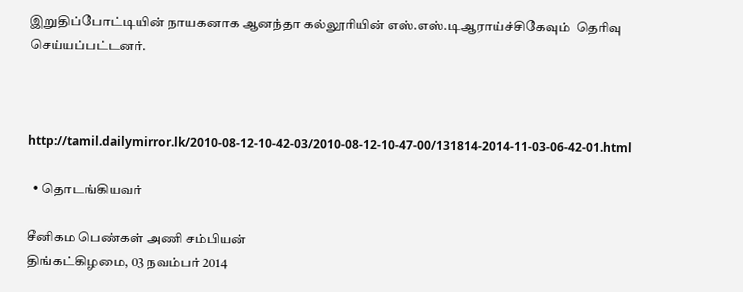இறுதிப்போட்டியின் நாயகனாக ஆனந்தா கல்லூரியின் எஸ்.எஸ்.டிஆராய்ச்சிகேவும்  தெரிவு செய்யப்பட்டனர்.



http://tamil.dailymirror.lk/2010-08-12-10-42-03/2010-08-12-10-47-00/131814-2014-11-03-06-42-01.html

  • தொடங்கியவர்

சீனிகம பெண்கள் அணி சம்பியன்
திங்கட்கிழமை, 03 நவம்பர் 2014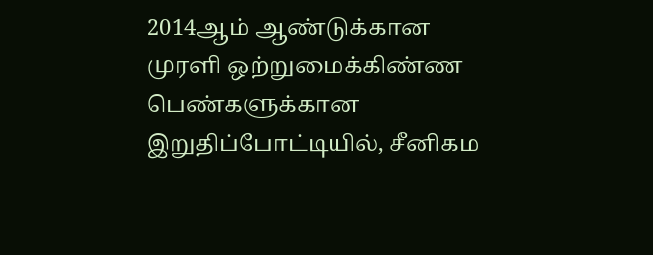2014ஆம் ஆண்டுக்கான முரளி ஒற்றுமைக்கிண்ண பெண்களுக்கான இறுதிப்போட்டியில், சீனிகம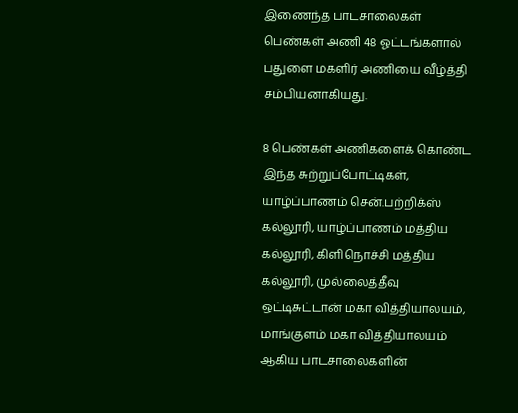இணைந்த பாடசாலைகள் பெண்கள் அணி 48 ஓட்டங்களால் பதுளை மகளிர் அணியை வீழ்த்தி சம்பியனாகியது.

8 பெண்கள் அணிகளைக் கொண்ட இந்த சுற்றுப்போட்டிகள், யாழ்ப்பாணம் சென்.பற்றிக்ஸ் கல்லூரி, யாழ்ப்பாணம் மத்திய கல்லூரி, கிளிநொச்சி மத்திய கல்லூரி, முல்லைத்தீவு ஒட்டிசுட்டான் மகா வித்தியாலயம், மாங்குளம் மகா வித்தியாலயம் ஆகிய பாடசாலைகளின்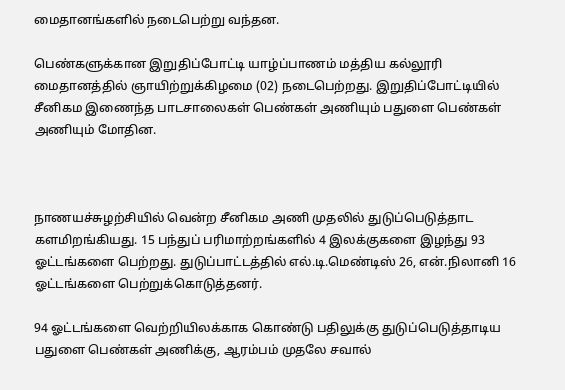மைதானங்களில் நடைபெற்று வந்தன.

பெண்களுக்கான இறுதிப்போட்டி யாழ்ப்பாணம் மத்திய கல்லூரி மைதானத்தில் ஞாயிற்றுக்கிழமை (02) நடைபெற்றது. இறுதிப்போட்டியில் சீனிகம இணைந்த பாடசாலைகள் பெண்கள் அணியும் பதுளை பெண்கள் அணியும் மோதின.



நாணயச்சுழற்சியில் வென்ற சீனிகம அணி முதலில் துடுப்பெடுத்தாட களமிறங்கியது. 15 பந்துப் பரிமாற்றங்களில் 4 இலக்குகளை இழந்து 93 ஓட்டங்களை பெற்றது. துடுப்பாட்டத்தில் எல்.டி.மெண்டிஸ் 26, என்.நிலானி 16 ஓட்டங்களை பெற்றுக்கொடுத்தனர்.

94 ஓட்டங்களை வெற்றியிலக்காக கொண்டு பதிலுக்கு துடுப்பெடுத்தாடிய பதுளை பெண்கள் அணிக்கு, ஆரம்பம் முதலே சவால்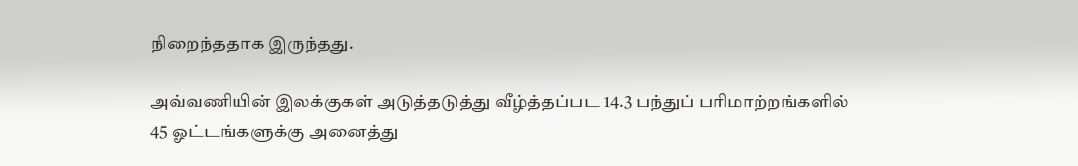நிறைந்ததாக இருந்தது.

அவ்வணியின் இலக்குகள் அடுத்தடுத்து வீழ்த்தப்பட 14.3 பந்துப் பரிமாற்றங்களில் 45 ஓட்டங்களுக்கு அனைத்து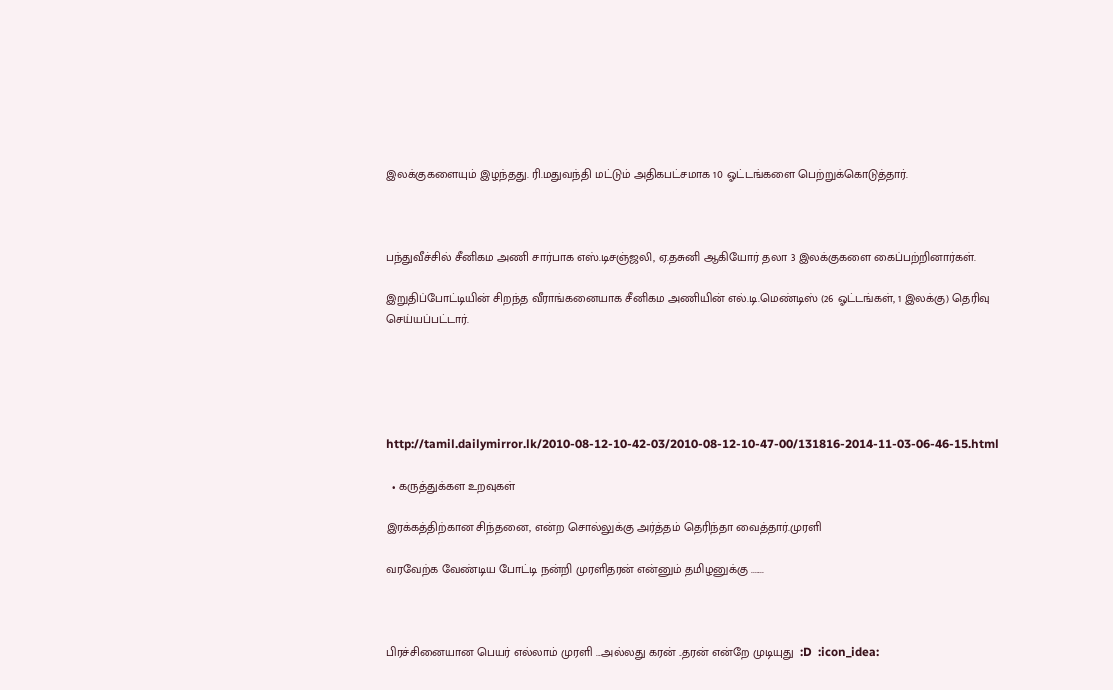இலக்குகளையும் இழந்தது. ரி.மதுவந்தி மட்டும் அதிகபட்சமாக 10 ஓட்டங்களை பெற்றுக்கொடுத்தார்.



பந்துவீச்சில் சீனிகம அணி சார்பாக எஸ்.டிசஞ்ஜலி, ஏ.தசுனி ஆகியோர் தலா 3 இலக்குகளை கைப்பற்றினார்கள்.

இறுதிப்போட்டியின் சிறந்த வீராங்கனையாக சீனிகம அணியின் எல்.டி.மெண்டிஸ் (26 ஓட்டங்கள், 1 இலக்கு) தெரிவு செய்யப்பட்டார்.





http://tamil.dailymirror.lk/2010-08-12-10-42-03/2010-08-12-10-47-00/131816-2014-11-03-06-46-15.html

  • கருத்துக்கள உறவுகள்

இரக்கத்திற்கான சிந்தனை, என்ற சொல்லுக்கு அர்த்தம் தெரிந்தா வைத்தார்.முரளி

வரவேற்க வேண்டிய போட்டி நன்றி முரளிதரன் என்னும் தமிழனுக்கு .......



பிரச்சினையான பெயர் எல்லாம் முரளி ...அல்லது கரன் ..தரன் என்றே முடியுது  :D  :icon_idea: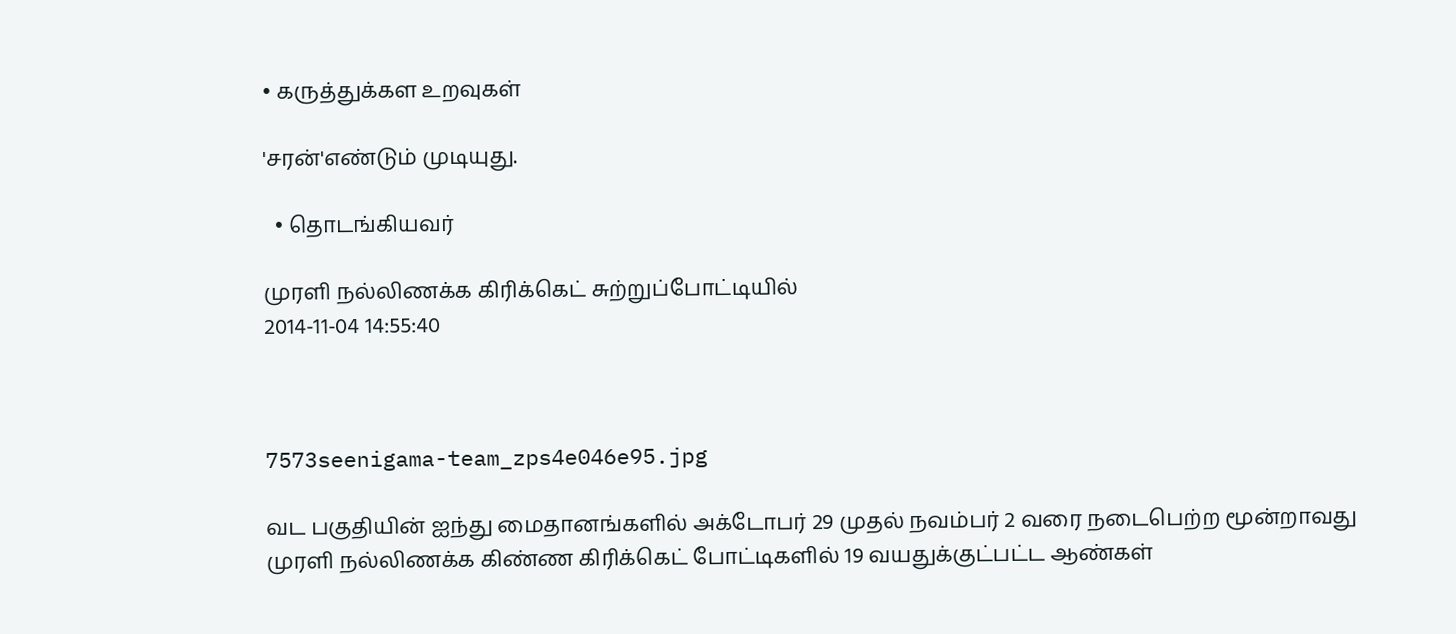• கருத்துக்கள உறவுகள்

'சரன்'எண்டும் முடியுது.

  • தொடங்கியவர்

முரளி நல்லிணக்க கிரிக்கெட் சுற்றுப்போட்டியில்
2014-11-04 14:55:40



7573seenigama-team_zps4e046e95.jpg

வட பகுதியின் ஐந்து மைதானங்களில் அக்டோபர் 29 முதல் நவம்பர் 2 வரை நடைபெற்ற மூன்றாவது முரளி நல்லிணக்க கிண்ண கிரிக்கெட் போட்டிகளில் 19 வயதுக்குட்பட்ட ஆண்கள்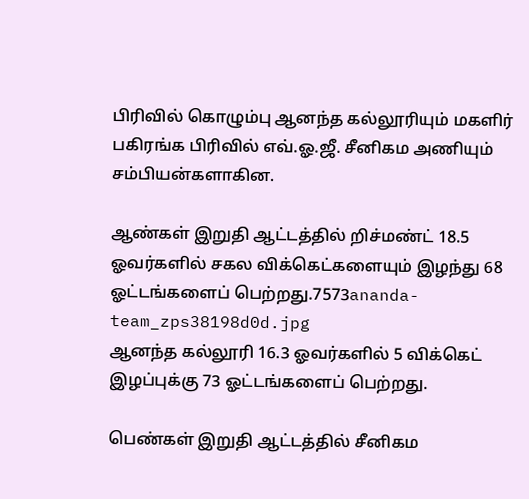பிரிவில் கொழும்பு ஆனந்த கல்லூரியும் மகளிர் பகிரங்க பிரிவில் எவ்.ஓ.ஜீ. சீனிகம அணியும் சம்பியன்களாகின.

ஆண்கள் இறுதி ஆட்டத்தில் றிச்மண்ட் 18.5 ஓவர்களில் சகல விக்கெட்களையும் இழந்து 68 ஓட்டங்களைப் பெற்றது.7573ananda-team_zps38198d0d.jpg
ஆனந்த கல்லூரி 16.3 ஓவர்களில் 5 விக்கெட் இழப்புக்கு 73 ஓட்டங்களைப் பெற்றது.

பெண்கள் இறுதி ஆட்டத்தில் சீனிகம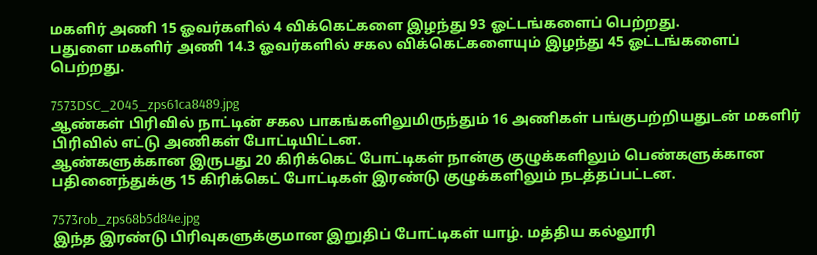மகளிர் அணி 15 ஓவர்களில் 4 விக்கெட்களை இழந்து 93 ஓட்டங்களைப் பெற்றது.
பதுளை மகளிர் அணி 14.3 ஓவர்களில் சகல விக்கெட்களையும் இழந்து 45 ஓட்டங்களைப் பெற்றது.

7573DSC_2045_zps61ca8489.jpg
ஆண்கள் பிரிவில் நாட்டின் சகல பாகங்களிலுமிருந்தும் 16 அணிகள் பங்குபற்றியதுடன் மகளிர் பிரிவில் எட்டு அணிகள் போட்டியிட்டன.
ஆண்களுக்கான இருபது 20 கிரிக்கெட் போட்டிகள் நான்கு குழுக்களிலும் பெண்களுக்கான பதினைந்துக்கு 15 கிரிக்கெட் போட்டிகள் இரண்டு குழுக்களிலும் நடத்தப்பட்டன.

7573rob_zps68b5d84e.jpg
இந்த இரண்டு பிரிவுகளுக்குமான இறுதிப் போட்டிகள் யாழ். மத்திய கல்லூரி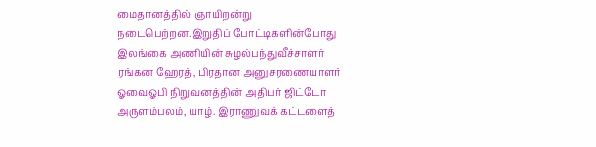மைதானத்தில் ஞாயிறன்று நடைபெற்றன.இறுதிப் போட்டிகளின்போது இலங்கை அணியின் சுழல்பந்துவீச்சாளர் ரங்கன ஹேரத், பிரதான அனுசரணையாளர் ஓவைஓபி நிறுவனத்தின் அதிபர் ஜிட்டோ அருளம்பலம், யாழ். இராணுவக் கட்டளைத்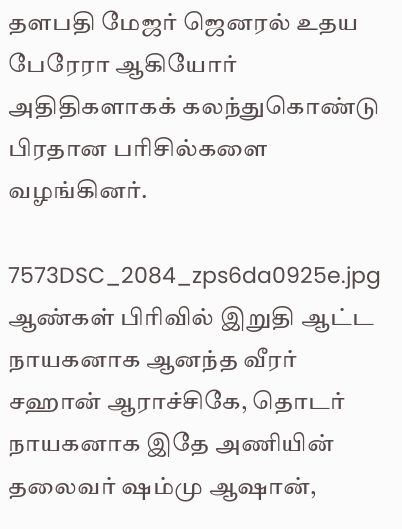தளபதி மேஜர் ஜெனரல் உதய பேரேரா ஆகியோர் அதிதிகளாகக் கலந்துகொண்டு பிரதான பரிசில்களை வழங்கினர்.

7573DSC_2084_zps6da0925e.jpg
ஆண்கள் பிரிவில் இறுதி ஆட்ட நாயகனாக ஆனந்த வீரர் சஹான் ஆராச்சிகே, தொடர் நாயகனாக இதே அணியின் தலைவர் ஷம்மு ஆஷான்,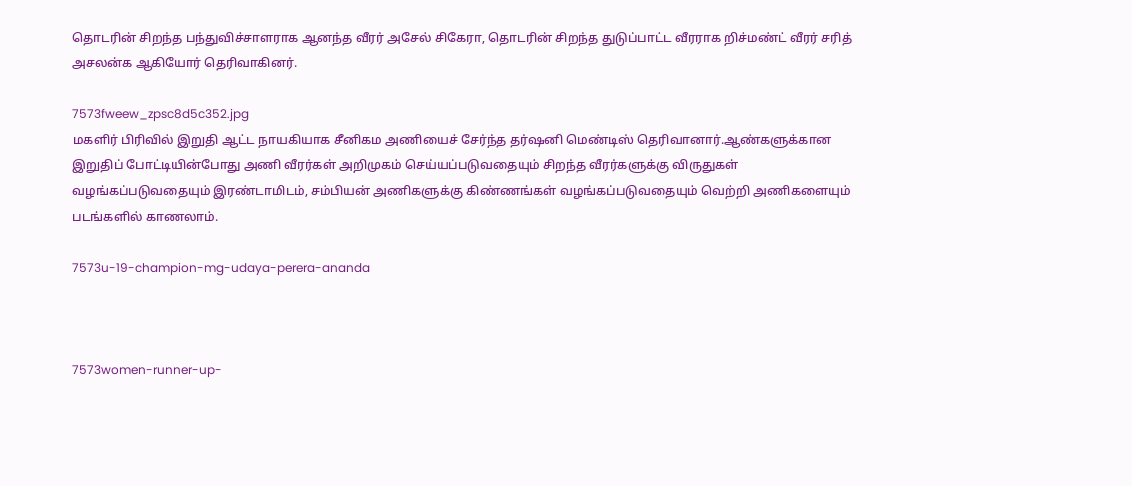தொடரின் சிறந்த பந்துவிச்சாளராக ஆனந்த வீரர் அசேல் சிகேரா, தொடரின் சிறந்த துடுப்பாட்ட வீரராக றிச்மண்ட் வீரர் சரித் அசலன்க ஆகியோர் தெரிவாகினர்.

7573fweew_zpsc8d5c352.jpg
மகளிர் பிரிவில் இறுதி ஆட்ட நாயகியாக சீனிகம அணியைச் சேர்ந்த தர்ஷனி மெண்டிஸ் தெரிவானார்.ஆண்களுக்கான இறுதிப் போட்டியின்போது அணி வீரர்கள் அறிமுகம் செய்யப்படுவதையும் சிறந்த வீரர்களுக்கு விருதுகள் வழங்கப்படுவதையும் இரண்டாமிடம், சம்பியன் அணிகளுக்கு கிண்ணங்கள் வழங்கப்படுவதையும் வெற்றி அணிகளையும்  படங்களில் காணலாம்.

7573u-19-champion-mg-udaya-perera-ananda



7573women-runner-up-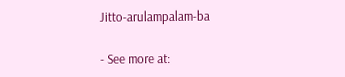Jitto-arulampalam-ba

- See more at: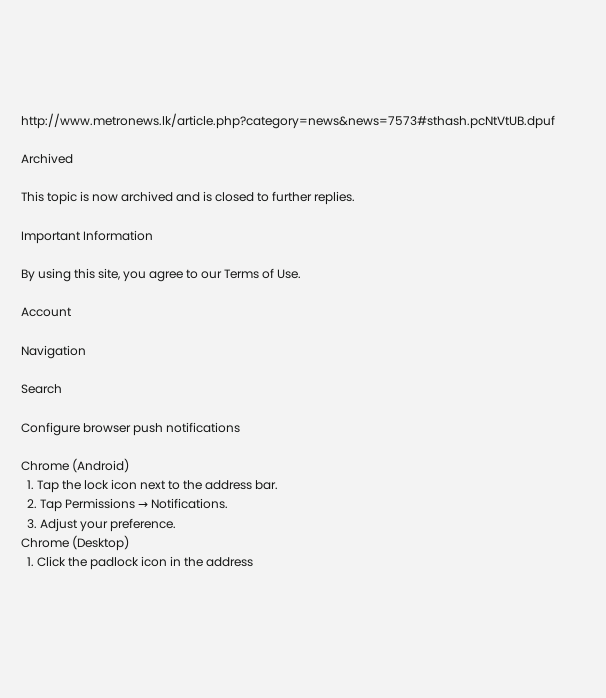http://www.metronews.lk/article.php?category=news&news=7573#sthash.pcNtVtUB.dpuf

Archived

This topic is now archived and is closed to further replies.

Important Information

By using this site, you agree to our Terms of Use.

Account

Navigation

Search

Configure browser push notifications

Chrome (Android)
  1. Tap the lock icon next to the address bar.
  2. Tap Permissions → Notifications.
  3. Adjust your preference.
Chrome (Desktop)
  1. Click the padlock icon in the address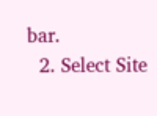bar.
  2. Select Site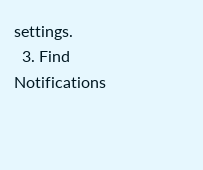settings.
  3. Find Notifications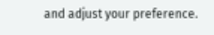and adjust your preference.